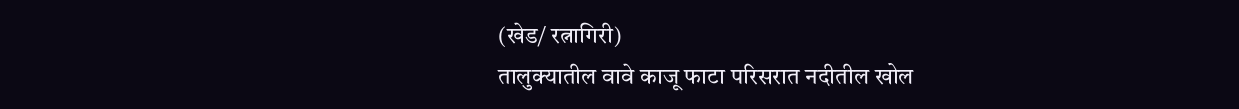(खेड/ रत्नागिरी)
तालुक्यातील वावे काजू फाटा परिसरात नदीतील खोल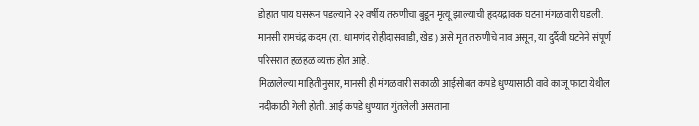डोहात पाय घसरून पडल्याने २२ वर्षीय तरुणीचा बुडून मृत्यू झाल्याची हृदयद्रावक घटना मंगळवारी घडली. मानसी रामचंद्र कदम (रा. धामणंद रोहीदासवाडी, खेड) असे मृत तरुणीचे नाव असून, या दुर्दैवी घटनेने संपूर्ण परिसरात हळहळ व्यक्त होत आहे.
मिळालेल्या माहितीनुसार, मानसी ही मंगळवारी सकाळी आईसोबत कपडे धुण्यासाठी वावे काजू फाटा येथील नदीकाठी गेली होती. आई कपडे धुण्यात गुंतलेली असताना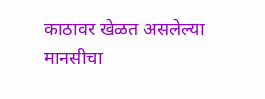काठावर खेळत असलेल्या मानसीचा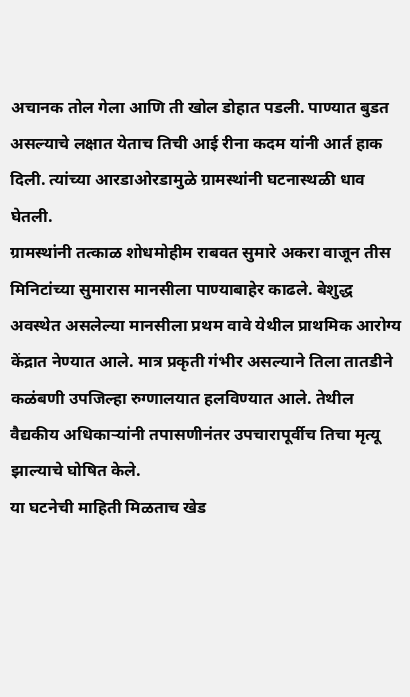अचानक तोल गेला आणि ती खोल डोहात पडली. पाण्यात बुडत असल्याचे लक्षात येताच तिची आई रीना कदम यांनी आर्त हाक दिली. त्यांच्या आरडाओरडामुळे ग्रामस्थांनी घटनास्थळी धाव घेतली.
ग्रामस्थांनी तत्काळ शोधमोहीम राबवत सुमारे अकरा वाजून तीस मिनिटांच्या सुमारास मानसीला पाण्याबाहेर काढले. बेशुद्ध अवस्थेत असलेल्या मानसीला प्रथम वावे येथील प्राथमिक आरोग्य केंद्रात नेण्यात आले. मात्र प्रकृती गंभीर असल्याने तिला तातडीने कळंबणी उपजिल्हा रुग्णालयात हलविण्यात आले. तेथील वैद्यकीय अधिकाऱ्यांनी तपासणीनंतर उपचारापूर्वीच तिचा मृत्यू झाल्याचे घोषित केले.
या घटनेची माहिती मिळताच खेड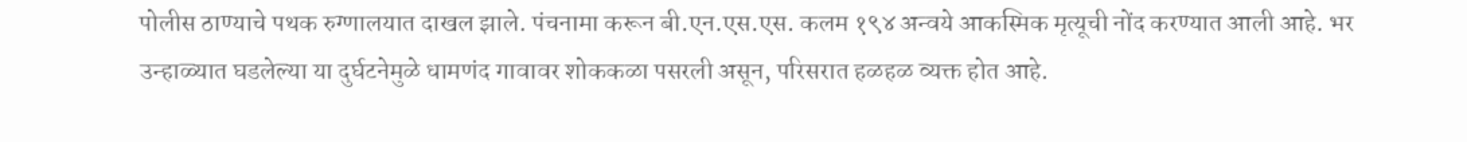पोलीस ठाण्याचे पथक रुग्णालयात दाखल झाले. पंचनामा करून बी.एन.एस.एस. कलम १९४ अन्वये आकस्मिक मृत्यूची नोंद करण्यात आली आहे. भर उन्हाळ्यात घडलेल्या या दुर्घटनेमुळे धामणंद गावावर शोककळा पसरली असून, परिसरात हळहळ व्यक्त होत आहे.